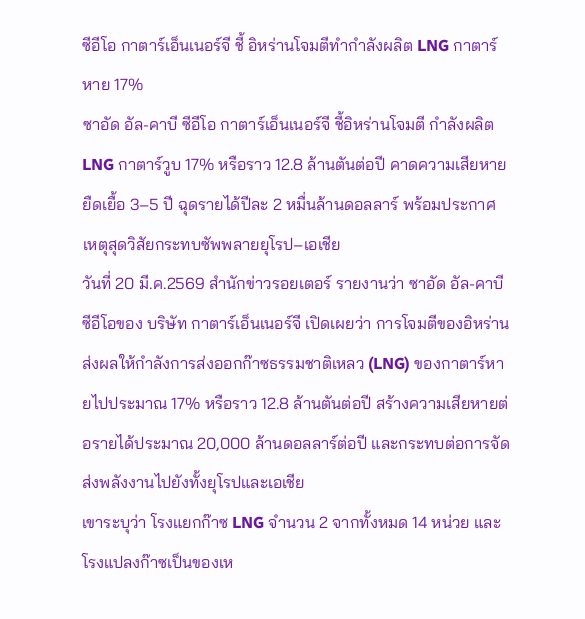ซีอีโอ กาตาร์เอ็นเนอร์จี ชี้ อิหร่านโจมตีทำกำลังผลิต LNG กาตาร์หาย 17%
ซาอัด อัล-คาบี ซีอีโอ กาตาร์เอ็นเนอร์จี ชี้อิหร่านโจมตี กำลังผลิต LNG กาตาร์วูบ 17% หรือราว 12.8 ล้านตันต่อปี คาดความเสียหายยืดเยื้อ 3–5 ปี ฉุดรายได้ปีละ 2 หมื่นล้านดอลลาร์ พร้อมประกาศเหตุสุดวิสัยกระทบซัพพลายยุโรป–เอเชีย
วันที่ 20 มี.ค.2569 สำนักข่าวรอยเตอร์ รายงานว่า ซาอัด อัล-คาบี ซีอีโอของ บริษัท กาตาร์เอ็นเนอร์จี เปิดเผยว่า การโจมตีของอิหร่านส่งผลให้กำลังการส่งออกก๊าซธรรมชาติเหลว (LNG) ของกาตาร์หายไปประมาณ 17% หรือราว 12.8 ล้านตันต่อปี สร้างความเสียหายต่อรายได้ประมาณ 20,000 ล้านดอลลาร์ต่อปี และกระทบต่อการจัดส่งพลังงานไปยังทั้งยุโรปและเอเชีย
เขาระบุว่า โรงแยกก๊าซ LNG จำนวน 2 จากทั้งหมด 14 หน่วย และโรงแปลงก๊าซเป็นของเห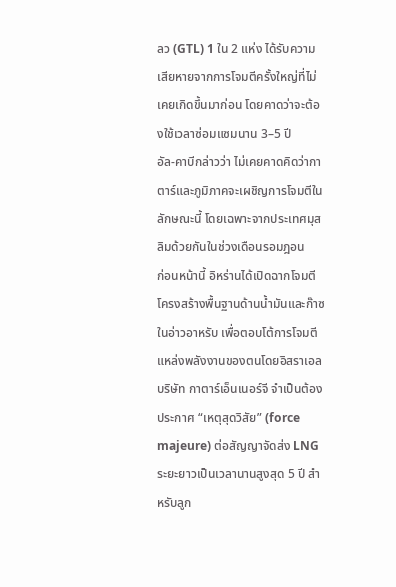ลว (GTL) 1 ใน 2 แห่ง ได้รับความเสียหายจากการโจมตีครั้งใหญ่ที่ไม่เคยเกิดขึ้นมาก่อน โดยคาดว่าจะต้องใช้เวลาซ่อมแซมนาน 3–5 ปี
อัล-คาบีกล่าวว่า ไม่เคยคาดคิดว่ากาตาร์และภูมิภาคจะเผชิญการโจมตีในลักษณะนี้ โดยเฉพาะจากประเทศมุสลิมด้วยกันในช่วงเดือนรอมฎอน
ก่อนหน้านี้ อิหร่านได้เปิดฉากโจมตีโครงสร้างพื้นฐานด้านน้ำมันและก๊าซในอ่าวอาหรับ เพื่อตอบโต้การโจมตีแหล่งพลังงานของตนโดยอิสราเอล
บริษัท กาตาร์เอ็นเนอร์จี จำเป็นต้องประกาศ “เหตุสุดวิสัย” (force majeure) ต่อสัญญาจัดส่ง LNG ระยะยาวเป็นเวลานานสูงสุด 5 ปี สำหรับลูก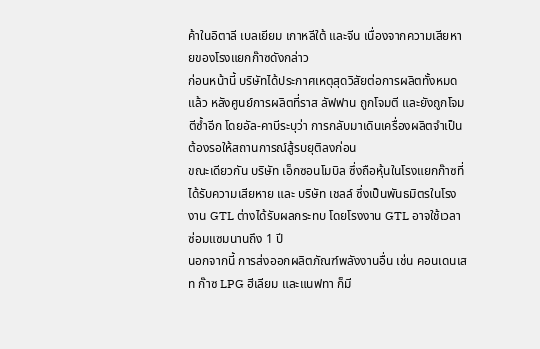ค้าในอิตาลี เบลเยียม เกาหลีใต้ และจีน เนื่องจากความเสียหายของโรงแยกก๊าซดังกล่าว
ก่อนหน้านี้ บริษัทได้ประกาศเหตุสุดวิสัยต่อการผลิตทั้งหมดแล้ว หลังศูนย์การผลิตที่ราส ลัฟฟาน ถูกโจมตี และยังถูกโจมตีซ้ำอีก โดยอัล-คาบีระบุว่า การกลับมาเดินเครื่องผลิตจำเป็นต้องรอให้สถานการณ์สู้รบยุติลงก่อน
ขณะเดียวกัน บริษัท เอ็กซอนโมบิล ซึ่งถือหุ้นในโรงแยกก๊าซที่ได้รับความเสียหาย และ บริษัท เชลล์ ซึ่งเป็นพันธมิตรในโรงงาน GTL ต่างได้รับผลกระทบ โดยโรงงาน GTL อาจใช้เวลาซ่อมแซมนานถึง 1 ปี
นอกจากนี้ การส่งออกผลิตภัณฑ์พลังงานอื่น เช่น คอนเดนเสท ก๊าซ LPG ฮีเลียม และแนฟทา ก็มี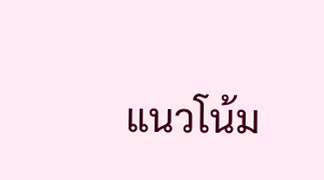แนวโน้ม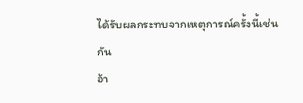ได้รับผลกระทบจากเหตุการณ์ครั้งนี้เช่นกัน
อ้า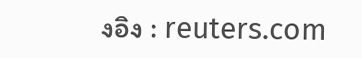งอิง : reuters.com